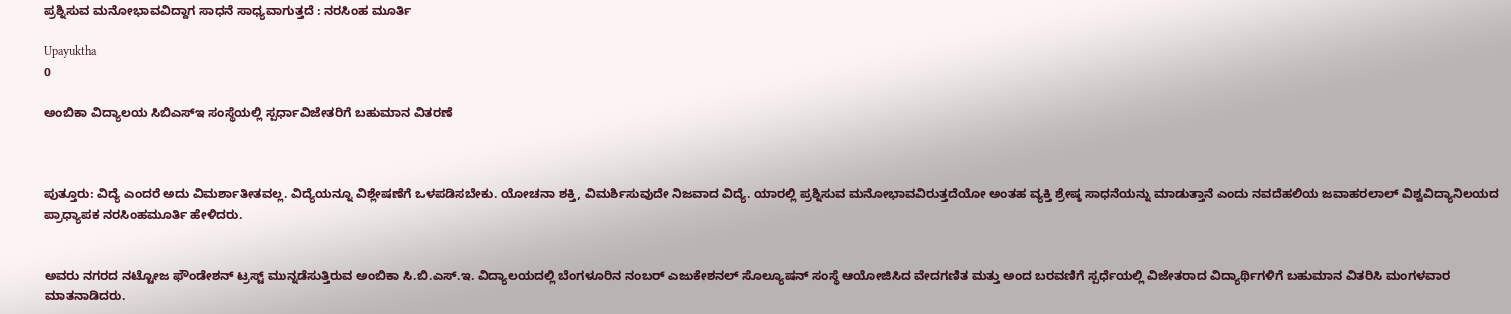ಪ್ರಶ್ನಿಸುವ ಮನೋಭಾವವಿದ್ದಾಗ ಸಾಧನೆ ಸಾಧ್ಯವಾಗುತ್ತದೆ : ನರಸಿಂಹ ಮೂರ್ತಿ

Upayuktha
0

ಅಂಬಿಕಾ ವಿದ್ಯಾಲಯ ಸಿಬಿಎಸ್‍ಇ ಸಂಸ್ಥೆಯಲ್ಲಿ ಸ್ಪರ್ಧಾವಿಜೇತರಿಗೆ ಬಹುಮಾನ ವಿತರಣೆ



ಪುತ್ತೂರು: ವಿದ್ಯೆ ಎಂದರೆ ಅದು ವಿಮರ್ಶಾತೀತವಲ್ಲ. ವಿದ್ಯೆಯನ್ನೂ ವಿಶ್ಲೇಷಣೆಗೆ ಒಳಪಡಿಸಬೇಕು. ಯೋಚನಾ ಶಕ್ತಿ, ವಿಮರ್ಶಿಸುವುದೇ ನಿಜವಾದ ವಿದ್ಯೆ. ಯಾರಲ್ಲಿ ಪ್ರಶ್ನಿಸುವ ಮನೋಭಾವವಿರುತ್ತದೆಯೋ ಅಂತಹ ವ್ಯಕ್ತಿ ಶ್ರೇಷ್ಠ ಸಾಧನೆಯನ್ನು ಮಾಡುತ್ತಾನೆ ಎಂದು ನವದೆಹಲಿಯ ಜವಾಹರಲಾಲ್ ವಿಶ್ವವಿದ್ಯಾನಿಲಯದ ಪ್ರಾಧ್ಯಾಪಕ ನರಸಿಂಹಮೂರ್ತಿ ಹೇಳಿದರು.


ಅವರು ನಗರದ ನಟ್ಟೋಜ ಫೌಂಡೇಶನ್ ಟ್ರಸ್ಟ್ ಮುನ್ನಡೆಸುತ್ತಿರುವ ಅಂಬಿಕಾ ಸಿ.ಬಿ.ಎಸ್.ಇ. ವಿದ್ಯಾಲಯದಲ್ಲಿ ಬೆಂಗಳೂರಿನ ನಂಬರ್ ಎಜುಕೇಶನಲ್ ಸೊಲ್ಯೂಷನ್ ಸಂಸ್ಥೆ ಆಯೋಜಿಸಿದ ವೇದಗಣಿತ ಮತ್ತು ಅಂದ ಬರವಣಿಗೆ ಸ್ಪರ್ಧೆಯಲ್ಲಿ ವಿಜೇತರಾದ ವಿದ್ಯಾರ್ಥಿಗಳಿಗೆ ಬಹುಮಾನ ವಿತರಿಸಿ ಮಂಗಳವಾರ ಮಾತನಾಡಿದರು.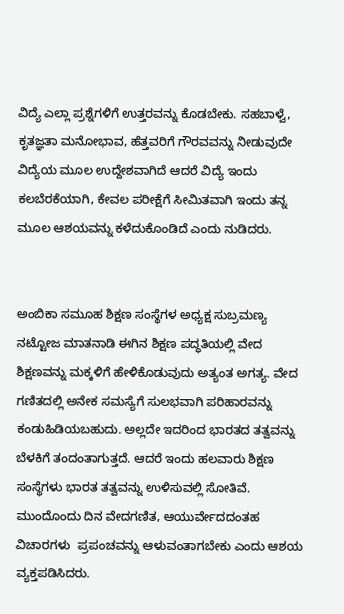ವಿದ್ಯೆ ಎಲ್ಲಾ ಪ್ರಶ್ನೆಗಳಿಗೆ ಉತ್ತರವನ್ನು ಕೊಡಬೇಕು. ಸಹಬಾಳ್ವೆ, ಕೃತಜ್ಞತಾ ಮನೋಭಾವ, ಹೆತ್ತವರಿಗೆ ಗೌರವವನ್ನು ನೀಡುವುದೇ ವಿದ್ಯೆಯ ಮೂಲ ಉದ್ದೇಶವಾಗಿದೆ ಆದರೆ ವಿದ್ಯೆ ಇಂದು ಕಲಬೆರಕೆಯಾಗಿ, ಕೇವಲ ಪರೀಕ್ಷೆಗೆ ಸೀಮಿತವಾಗಿ ಇಂದು ತನ್ನ ಮೂಲ ಆಶಯವನ್ನು ಕಳೆದುಕೊಂಡಿದೆ ಎಂದು ನುಡಿದರು.


ಅಂಬಿಕಾ ಸಮೂಹ ಶಿಕ್ಷಣ ಸಂಸ್ಥೆಗಳ ಅಧ್ಯಕ್ಷ ಸುಬ್ರಮಣ್ಯ ನಟ್ಟೋಜ ಮಾತನಾಡಿ ಈಗಿನ ಶಿಕ್ಷಣ ಪದ್ಧತಿಯಲ್ಲಿ ವೇದ ಶಿಕ್ಷಣವನ್ನು ಮಕ್ಕಳಿಗೆ ಹೇಳಿಕೊಡುವುದು ಅತ್ಯಂತ ಅಗತ್ಯ. ವೇದ ಗಣಿತದಲ್ಲಿ ಅನೇಕ ಸಮಸ್ಯೆಗೆ ಸುಲಭವಾಗಿ ಪರಿಹಾರವನ್ನು ಕಂಡುಹಿಡಿಯಬಹುದು. ಅಲ್ಲದೇ ಇದರಿಂದ ಭಾರತದ ತತ್ವವನ್ನು ಬೆಳಕಿಗೆ ತಂದಂತಾಗುತ್ತದೆ. ಆದರೆ ಇಂದು ಹಲವಾರು ಶಿಕ್ಷಣ ಸಂಸ್ಥೆಗಳು ಭಾರತ ತತ್ವವನ್ನು ಉಳಿಸುವಲ್ಲಿ ಸೋತಿವೆ. ಮುಂದೊಂದು ದಿನ ವೇದಗಣಿತ, ಆಯುರ್ವೇದದಂತಹ ವಿಚಾರಗಳು  ಪ್ರಪಂಚವನ್ನು ಆಳುವಂತಾಗಬೇಕು ಎಂದು ಆಶಯ ವ್ಯಕ್ತಪಡಿಸಿದರು.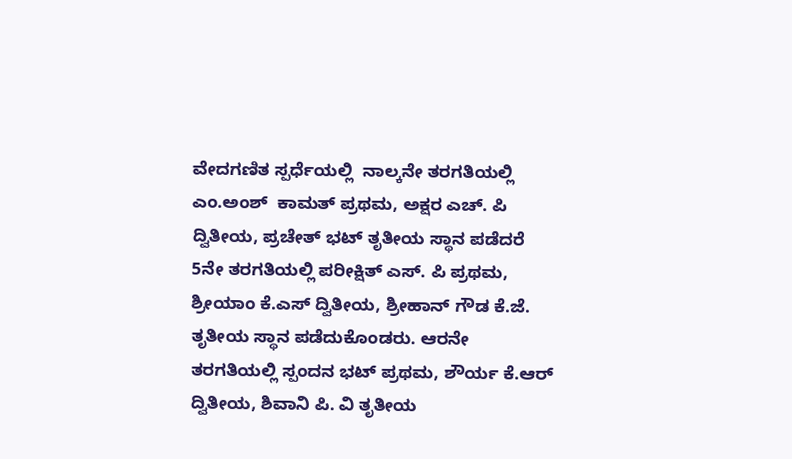ವೇದಗಣಿತ ಸ್ಪರ್ಧೆಯಲ್ಲಿ  ನಾಲ್ಕನೇ ತರಗತಿಯಲ್ಲಿ  ಎಂ.ಅಂಶ್  ಕಾಮತ್ ಪ್ರಥಮ, ಅಕ್ಷರ ಎಚ್. ಪಿ ದ್ವಿತೀಯ, ಪ್ರಚೇತ್ ಭಟ್ ತೃತೀಯ ಸ್ಥಾನ ಪಡೆದರೆ 5ನೇ ತರಗತಿಯಲ್ಲಿ ಪರೀಕ್ಷಿತ್ ಎಸ್. ಪಿ ಪ್ರಥಮ, ಶ್ರೀಯಾಂ ಕೆ.ಎಸ್ ದ್ವಿತೀಯ, ಶ್ರೀಹಾನ್ ಗೌಡ ಕೆ.ಜೆ. ತೃತೀಯ ಸ್ಥಾನ ಪಡೆದುಕೊಂಡರು. ಆರನೇ ತರಗತಿಯಲ್ಲಿ ಸ್ಪಂದನ ಭಟ್ ಪ್ರಥಮ, ಶೌರ್ಯ ಕೆ.ಆರ್ ದ್ವಿತೀಯ, ಶಿವಾನಿ ಪಿ. ವಿ ತೃತೀಯ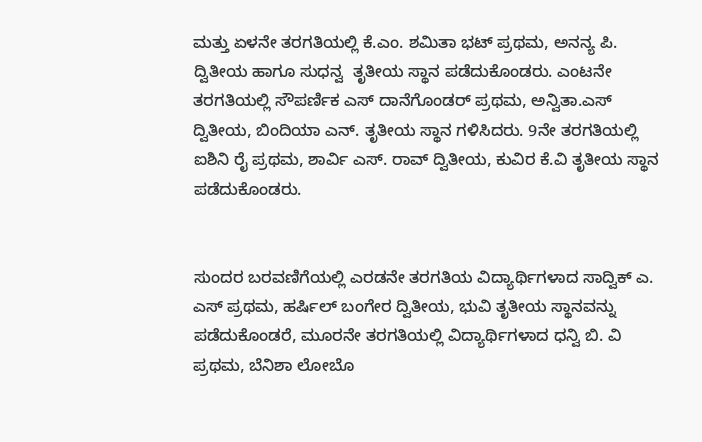ಮತ್ತು ಏಳನೇ ತರಗತಿಯಲ್ಲಿ ಕೆ.ಎಂ. ಶಮಿತಾ ಭಟ್ ಪ್ರಥಮ, ಅನನ್ಯ ಪಿ. ದ್ವಿತೀಯ ಹಾಗೂ ಸುಧನ್ವ  ತೃತೀಯ ಸ್ಥಾನ ಪಡೆದುಕೊಂಡರು. ಎಂಟನೇ ತರಗತಿಯಲ್ಲಿ ಸೌಪರ್ಣಿಕ ಎಸ್ ದಾನೆಗೊಂಡರ್ ಪ್ರಥಮ, ಅನ್ವಿತಾ.ಎಸ್ ದ್ವಿತೀಯ, ಬಿಂದಿಯಾ ಎನ್. ತೃತೀಯ ಸ್ಥಾನ ಗಳಿಸಿದರು. 9ನೇ ತರಗತಿಯಲ್ಲಿ ಐಶಿನಿ ರೈ ಪ್ರಥಮ, ಶಾರ್ವಿ ಎಸ್. ರಾವ್ ದ್ವಿತೀಯ, ಕುವಿರ ಕೆ.ವಿ ತೃತೀಯ ಸ್ಥಾನ ಪಡೆದುಕೊಂಡರು.


ಸುಂದರ ಬರವಣಿಗೆಯಲ್ಲಿ ಎರಡನೇ ತರಗತಿಯ ವಿದ್ಯಾರ್ಥಿಗಳಾದ ಸಾದ್ವಿಕ್ ಎ. ಎಸ್ ಪ್ರಥಮ, ಹರ್ಷಿಲ್ ಬಂಗೇರ ದ್ವಿತೀಯ, ಭುವಿ ತೃತೀಯ ಸ್ಥಾನವನ್ನು ಪಡೆದುಕೊಂಡರೆ, ಮೂರನೇ ತರಗತಿಯಲ್ಲಿ ವಿದ್ಯಾರ್ಥಿಗಳಾದ ಧನ್ವಿ ಬಿ. ವಿ ಪ್ರಥಮ, ಬೆನಿಶಾ ಲೋಬೊ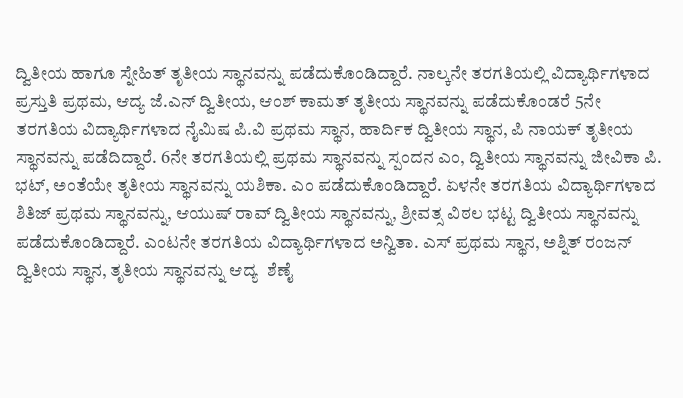ದ್ವಿತೀಯ ಹಾಗೂ ಸ್ನೇಹಿತ್ ತೃತೀಯ ಸ್ಥಾನವನ್ನು ಪಡೆದುಕೊಂಡಿದ್ದಾರೆ. ನಾಲ್ಕನೇ ತರಗತಿಯಲ್ಲಿ ವಿದ್ಯಾರ್ಥಿಗಳಾದ ಪ್ರಸ್ತುತಿ ಪ್ರಥಮ, ಆದ್ಯ ಜೆ.ಎನ್ ದ್ವಿತೀಯ, ಆಂಶ್ ಕಾಮತ್ ತೃತೀಯ ಸ್ಥಾನವನ್ನು ಪಡೆದುಕೊಂಡರೆ 5ನೇ ತರಗತಿಯ ವಿದ್ಯಾರ್ಥಿಗಳಾದ ನೈಮಿಷ ಪಿ.ವಿ ಪ್ರಥಮ ಸ್ಥಾನ, ಹಾರ್ದಿಕ ದ್ವಿತೀಯ ಸ್ಥಾನ, ಪಿ ನಾಯಕ್ ತೃತೀಯ ಸ್ಥಾನವನ್ನು ಪಡೆದಿದ್ದಾರೆ. 6ನೇ ತರಗತಿಯಲ್ಲಿ ಪ್ರಥಮ ಸ್ಥಾನವನ್ನು ಸ್ಪಂದನ ಎಂ, ದ್ವಿತೀಯ ಸ್ಥಾನವನ್ನು ಜೀವಿಕಾ ಪಿ. ಭಟ್, ಅಂತೆಯೇ ತೃತೀಯ ಸ್ಥಾನವನ್ನು ಯಶಿಕಾ. ಎಂ ಪಡೆದುಕೊಂಡಿದ್ದಾರೆ. ಏಳನೇ ತರಗತಿಯ ವಿದ್ಯಾರ್ಥಿಗಳಾದ ಶಿತಿಜ್ ಪ್ರಥಮ ಸ್ಥಾನವನ್ನು, ಆಯುಷ್‌ ರಾವ್ ದ್ವಿತೀಯ ಸ್ಥಾನವನ್ನು, ಶ್ರೀವತ್ಸ ವಿಠಲ ಭಟ್ಟ ದ್ವಿತೀಯ ಸ್ಥಾನವನ್ನು ಪಡೆದುಕೊಂಡಿದ್ದಾರೆ. ಎಂಟನೇ ತರಗತಿಯ ವಿದ್ಯಾರ್ಥಿಗಳಾದ ಅನ್ವಿತಾ. ಎಸ್ ಪ್ರಥಮ ಸ್ಥಾನ, ಅಶ್ನಿತ್ ರಂಜನ್ ದ್ವಿತೀಯ ಸ್ಥಾನ, ತೃತೀಯ ಸ್ಥಾನವನ್ನು ಆದ್ಯ  ಶೆಣೈ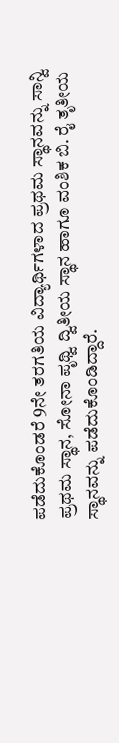ಪಡೆದುಕೊಂಡರೆ 9ನೇ ತರಗತಿಯ ವಿದ್ಯಾರ್ಥಿಗಳಾದ ಪ್ರಥಮ ಸ್ಥಾನವನ್ನು ಸಾನ್ವಿ ಪ್ರಥಮ ಸ್ಥಾನ, ಸೋನಾ ಪೃಥ್ವಿ ದ್ವಿತೀಯ ಸ್ಥಾನ ಹಾಗೂ ವಂಶಿಕ ಬಿ. ರೈ ತೃತೀಯ ಸ್ಥಾನವನ್ನು ಪಡೆದುಕೊಂಡಿದ್ದಾರೆ.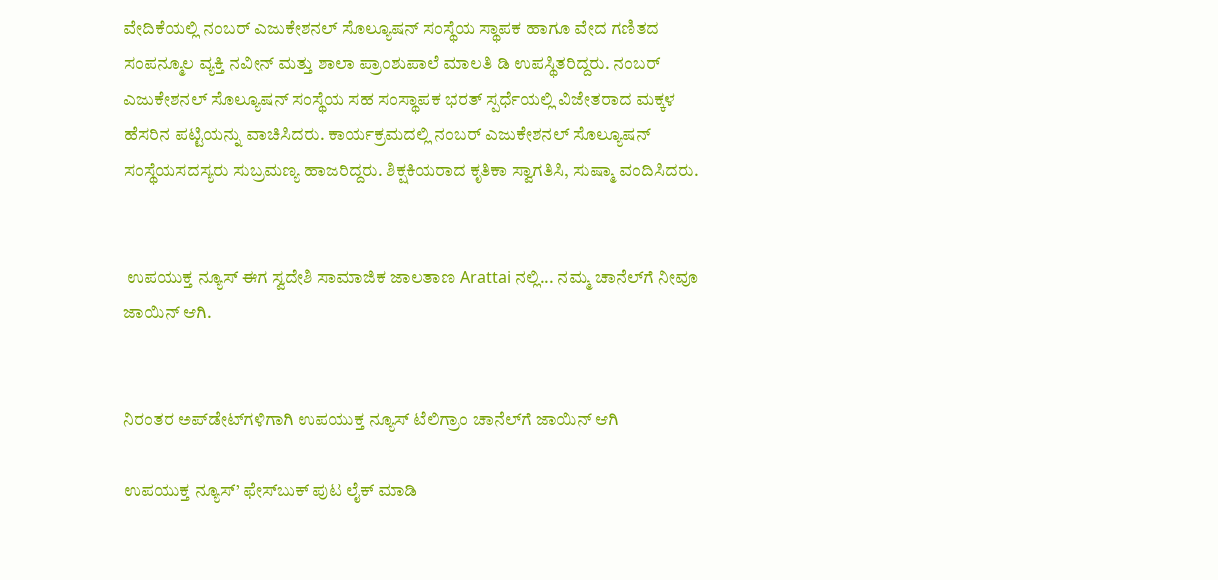ವೇದಿಕೆಯಲ್ಲಿ ನಂಬರ್ ಎಜುಕೇಶನಲ್ ಸೊಲ್ಯೂಷನ್ ಸಂಸ್ಥೆಯ ಸ್ಥಾಪಕ ಹಾಗೂ ವೇದ ಗಣಿತದ ಸಂಪನ್ಮೂಲ ವ್ಯಕ್ತಿ ನವೀನ್ ಮತ್ತು ಶಾಲಾ ಪ್ರಾಂಶುಪಾಲೆ ಮಾಲತಿ ಡಿ ಉಪಸ್ಥಿತರಿದ್ದರು. ನಂಬರ್ ಎಜುಕೇಶನಲ್ ಸೊಲ್ಯೂಷನ್ ಸಂಸ್ಥೆಯ ಸಹ ಸಂಸ್ಥಾಪಕ ಭರತ್ ಸ್ಪರ್ಧೆಯಲ್ಲಿ ವಿಜೇತರಾದ ಮಕ್ಕಳ ಹೆಸರಿನ ಪಟ್ಟಿಯನ್ನು ವಾಚಿಸಿದರು. ಕಾರ್ಯಕ್ರಮದಲ್ಲಿ ನಂಬರ್ ಎಜುಕೇಶನಲ್ ಸೊಲ್ಯೂಷನ್ ಸಂಸ್ಥೆಯಸದಸ್ಯರು ಸುಬ್ರಮಣ್ಯ ಹಾಜರಿದ್ದರು. ಶಿಕ್ಷಕಿಯರಾದ ಕೃತಿಕಾ ಸ್ವಾಗತಿಸಿ, ಸುಷ್ಮಾ ವಂದಿಸಿದರು.


 ಉಪಯುಕ್ತ ನ್ಯೂಸ್ ಈಗ ಸ್ವದೇಶಿ ಸಾಮಾಜಿಕ ಜಾಲತಾಣ Arattai ನಲ್ಲಿ... ನಮ್ಮ ಚಾನೆಲ್‌ಗೆ ನೀವೂ ಜಾಯಿನ್ ಆಗಿ.


ನಿರಂತರ ಅಪ್‌ಡೇಟ್‌ಗಳಿಗಾಗಿ ಉಪಯುಕ್ತ ನ್ಯೂಸ್‌ ಟೆಲಿಗ್ರಾಂ ಚಾನೆಲ್‌ಗೆ ಜಾಯಿನ್‌ ಆಗಿ

ಉಪಯುಕ್ತ ನ್ಯೂಸ್‌’ ಫೇಸ್‌ಬುಕ್ ಪುಟ ಲೈಕ್ ಮಾಡಿ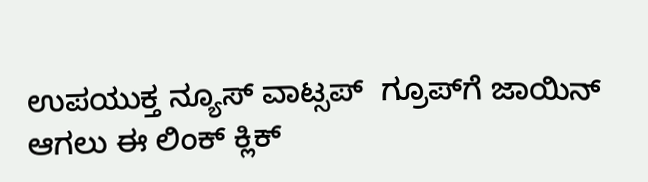ಉಪಯುಕ್ತ ನ್ಯೂಸ್‌ ವಾಟ್ಸಪ್‌  ಗ್ರೂಪ್‌ಗೆ ಜಾಯಿನ್ ಆಗಲು ಈ ಲಿಂಕ್ ಕ್ಲಿಕ್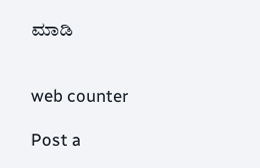ಮಾಡಿ


web counter

Post a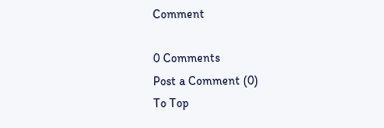Comment

0 Comments
Post a Comment (0)
To Top